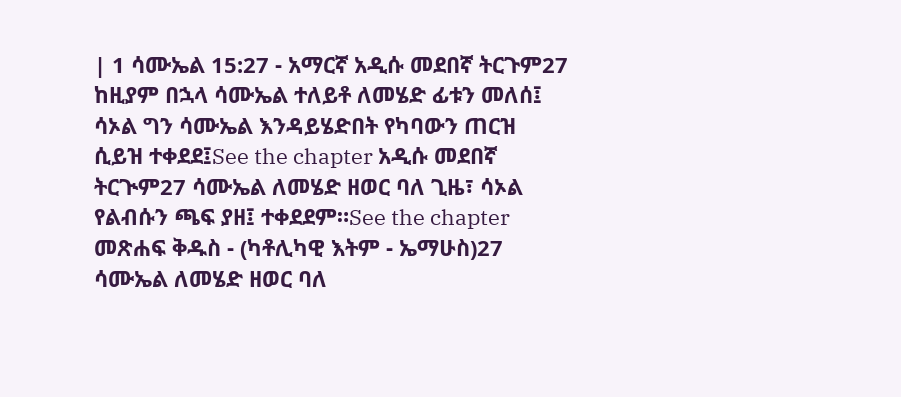| 1 ሳሙኤል 15:27 - አማርኛ አዲሱ መደበኛ ትርጉም27 ከዚያም በኋላ ሳሙኤል ተለይቶ ለመሄድ ፊቱን መለሰ፤ ሳኦል ግን ሳሙኤል እንዳይሄድበት የካባውን ጠርዝ ሲይዝ ተቀደደ፤See the chapter አዲሱ መደበኛ ትርጒም27 ሳሙኤል ለመሄድ ዘወር ባለ ጊዜ፣ ሳኦል የልብሱን ጫፍ ያዘ፤ ተቀደደም።See the chapter መጽሐፍ ቅዱስ - (ካቶሊካዊ እትም - ኤማሁስ)27 ሳሙኤል ለመሄድ ዘወር ባለ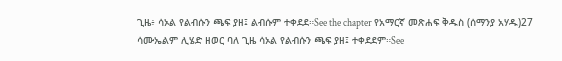ጊዜ፥ ሳኦል የልብሱን ጫፍ ያዘ፤ ልብሱም ተቀደደ።See the chapter የአማርኛ መጽሐፍ ቅዱስ (ሰማንያ አሃዱ)27 ሳሙኤልም ሊሄድ ዘወር ባለ ጊዜ ሳኦል የልብሱን ጫፍ ያዘ፤ ተቀደደም።See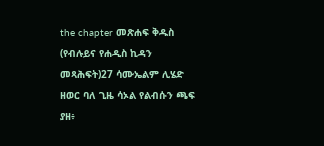the chapter መጽሐፍ ቅዱስ (የብሉይና የሐዲስ ኪዳን መጻሕፍት)27 ሳሙኤልም ሊሄድ ዘወር ባለ ጊዜ ሳኦል የልብሱን ጫፍ ያዘ፥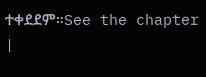ተቀደደም።See the chapter |